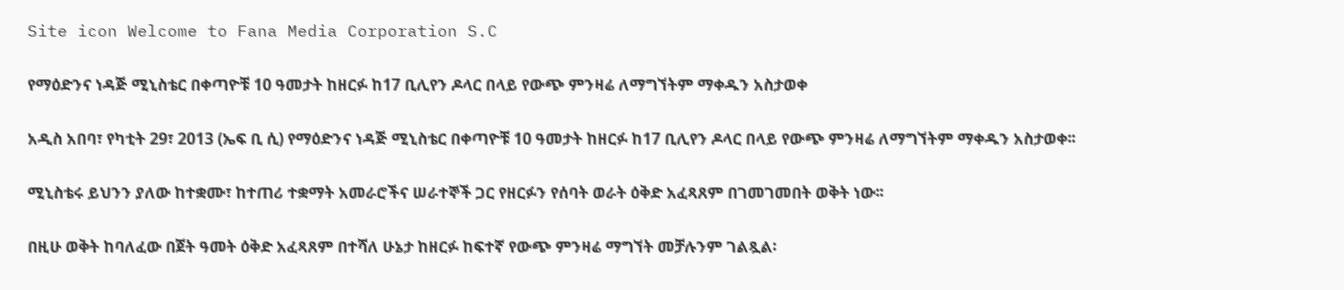Site icon Welcome to Fana Media Corporation S.C

የማዕድንና ነዳጅ ሚኒስቴር በቀጣዮቹ 10 ዓመታት ከዘርፉ ከ17 ቢሊየን ዶላር በላይ የውጭ ምንዛሬ ለማግኘትም ማቀዱን አስታወቀ

አዲስ አበባ፣ የካቲት 29፣ 2013 (ኤፍ ቢ ሲ) የማዕድንና ነዳጅ ሚኒስቴር በቀጣዮቹ 10 ዓመታት ከዘርፉ ከ17 ቢሊየን ዶላር በላይ የውጭ ምንዛሬ ለማግኘትም ማቀዱን አስታወቀ፡፡

ሚኒስቴሩ ይህንን ያለው ከተቋሙ፣ ከተጠሪ ተቋማት አመራሮችና ሠራተኞች ጋር የዘርፉን የሰባት ወራት ዕቅድ አፈጻጸም በገመገመበት ወቅት ነው፡፡

በዚሁ ወቅት ከባለፈው በጀት ዓመት ዕቅድ አፈጻጸም በተሻለ ሁኔታ ከዘርፉ ከፍተኛ የውጭ ምንዛሬ ማግኘት መቻሉንም ገልጿል፡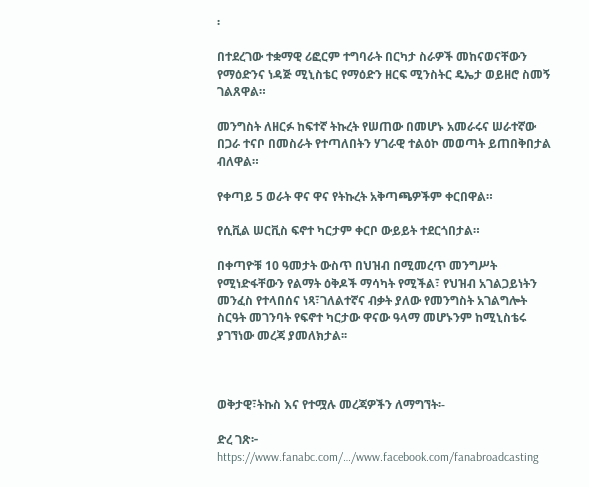፡

በተደረገው ተቋማዊ ሪፎርም ተግባራት በርካታ ስራዎች መከናወናቸውን የማዕድንና ነዳጅ ሚኒስቴር የማዕድን ዘርፍ ሚንስትር ዴኤታ ወይዘሮ ስመኝ ገልጸዋል።

መንግስት ለዘርፉ ከፍተኛ ትኩረት የሠጠው በመሆኑ አመራሩና ሠራተኛው በጋራ ተናቦ በመስራት የተጣለበትን ሃገራዊ ተልዕኮ መወጣት ይጠበቅበታል ብለዋል።

የቀጣይ 5 ወራት ዋና ዋና የትኩረት አቅጣጫዎችም ቀርበዋል።

የሲቪል ሠርቪስ ፍኖተ ካርታም ቀርቦ ውይይት ተደርጎበታል።

በቀጣዮቹ 10 ዓመታት ውስጥ በህዝብ በሚመረጥ መንግሥት የሚነድፋቸውን የልማት ዕቅዶች ማሳካት የሚችል፣ የህዝብ አገልጋይነትን መንፈስ የተላበሰና ነጻ፣ገለልተኛና ብቃት ያለው የመንግስት አገልግሎት ስርዓት መገንባት የፍኖተ ካርታው ዋናው ዓላማ መሆኑንም ከሚኒስቴሩ ያገኘነው መረጃ ያመለክታል፡፡



ወቅታዊ፣ትኩስ እና የተሟሉ መረጃዎችን ለማግኘት፡-

ድረ ገጽ፦ https://www.fanabc.com/…/www.facebook.com/fanabroadcasting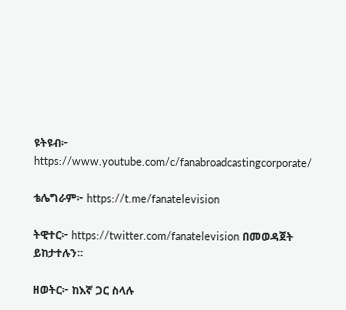ዩትዩብ፦ https://www.youtube.com/c/fanabroadcastingcorporate/

ቴሌግራም፦ https://t.me/fanatelevision

ትዊተር፦ https://twitter.com/fanatelevision በመወዳጀት ይከታተሉን፡፡

ዘወትር፦ ከእኛ ጋር ስላሉ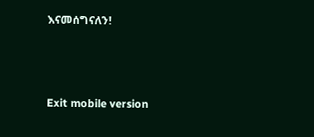እናመሰግናለን!



Exit mobile version